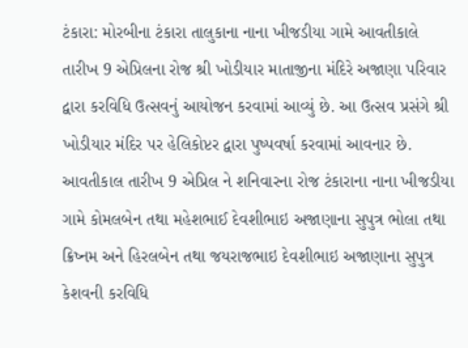ટંકારા: મોરબીના ટંકારા તાલુકાના નાના ખીજડીયા ગામે આવતીકાલે તારીખ 9 એપ્રિલના રોજ શ્રી ખોડીયાર માતાજીના મંદિરે અજાણા પરિવાર દ્વારા કરવિધિ ઉત્સવનું આયોજન કરવામાં આવ્યું છે. આ ઉત્સવ પ્રસંગે શ્રી ખોડીયાર મંદિર પર હેલિકોપ્ટર દ્વારા પુષ્પવર્ષા કરવામાં આવનાર છે. આવતીકાલ તારીખ 9 એપ્રિલ ને શનિવારના રોજ ટંકારાના નાના ખીજડીયા ગામે કોમલબેન તથા મહેશભાઈ દેવશીભાઇ અજાણાના સુપુત્ર ભોલા તથા ક્રિષ્નમ અને હિરલબેન તથા જયરાજભાઇ દેવશીભાઇ અજાણાના સુપુત્ર કેશવની કરવિધિ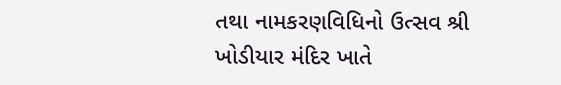તથા નામકરણવિધિનો ઉત્સવ શ્રી ખોડીયાર મંદિર ખાતે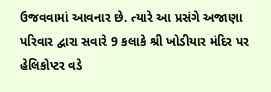ઉજવવામાં આવનાર છે. ત્યારે આ પ્રસંગે અજાણા પરિવાર દ્વારા સવારે 9 કલાકે શ્રી ખોડીયાર મંદિર પર હેલિકોપ્ટર વડે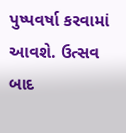પુષ્પવર્ષા કરવામાં આવશે. ઉત્સવ બાદ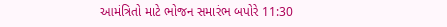આમંત્રિતો માટે ભોજન સમારંભ બપોરે 11:30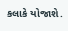કલાકે યોજાશે.